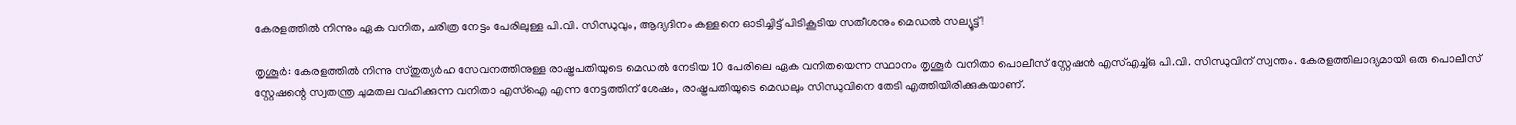കേരളത്തില്‍ നിന്നും ഏക വനിത, ചരിത്ര നേട്ടം പേരിലുള്ള പി.വി. സിന്ധുവും, ആദ്യദിനം കള്ളനെ ഓടിച്ചിട്ട് പിടികൂടിയ സതീശനും മെഡല്‍ സല്യൂട്ട് !

തൃശൂര്‍: കേരളത്തില്‍ നിന്നു സ്തുത്യര്‍ഹ സേവനത്തിനുള്ള രാഷ്ട്രപതിയുടെ മെഡല്‍ നേടിയ 10 പേരിലെ ഏക വനിതയെന്ന സ്ഥാനം തൃശൂര്‍ വനിതാ പൊലീസ് സ്റ്റേഷന്‍ എസ്എച്ച്ഒ പി.വി. സിന്ധുവിന് സ്വന്തം. കേരളത്തിലാദ്യമായി ഒരു പൊലീസ് സ്റ്റേഷന്റെ സ്വതന്ത്ര ചുമതല വഹിക്കുന്ന വനിതാ എസ്‌ഐ എന്ന നേട്ടത്തിന് ശേഷം, രാഷ്ട്രപതിയുടെ മെഡലും സിന്ധുവിനെ തേടി എത്തിയിരിക്കുകയാണ്.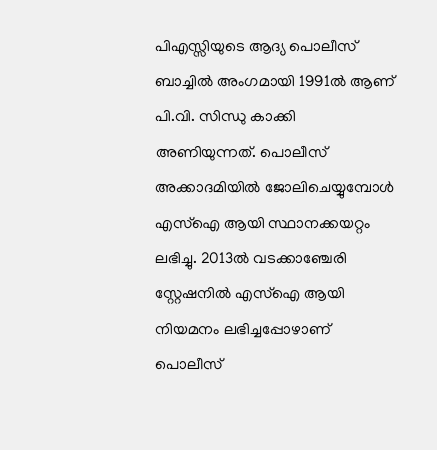പിഎസ്സിയുടെ ആദ്യ പൊലീസ് ബാച്ചില്‍ അംഗമായി 1991ല്‍ ആണ് പി.വി. സിന്ധു കാക്കി അണിയുന്നത്. പൊലീസ് അക്കാദമിയില്‍ ജോലിചെയ്യുമ്പോള്‍ എസ്‌ഐ ആയി സ്ഥാനക്കയറ്റം ലഭിച്ചു. 2013ല്‍ വടക്കാഞ്ചേരി സ്റ്റേഷനില്‍ എസ്‌ഐ ആയി നിയമനം ലഭിച്ചപ്പോഴാണ് പൊലീസ്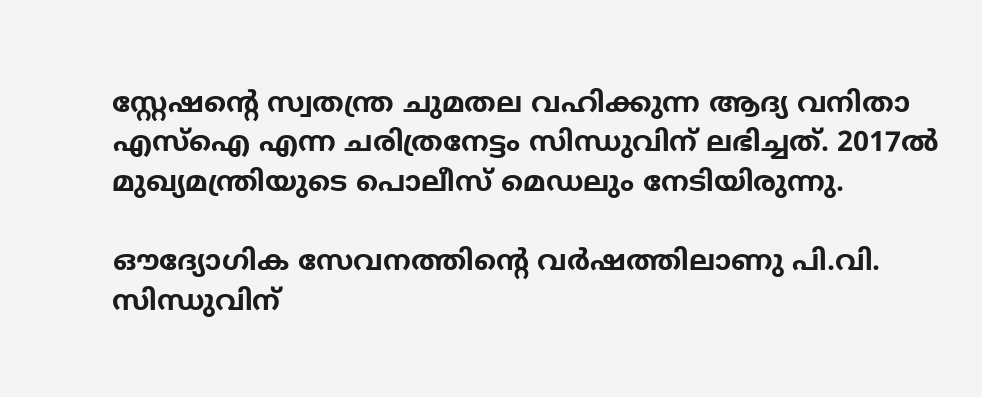സ്റ്റേഷന്റെ സ്വതന്ത്ര ചുമതല വഹിക്കുന്ന ആദ്യ വനിതാ എസ്‌ഐ എന്ന ചരിത്രനേട്ടം സിന്ധുവിന് ലഭിച്ചത്. 2017ല്‍ മുഖ്യമന്ത്രിയുടെ പൊലീസ് മെഡലും നേടിയിരുന്നു.

ഔദ്യോഗിക സേവനത്തിന്റെ വര്‍ഷത്തിലാണു പി.വി. സിന്ധുവിന്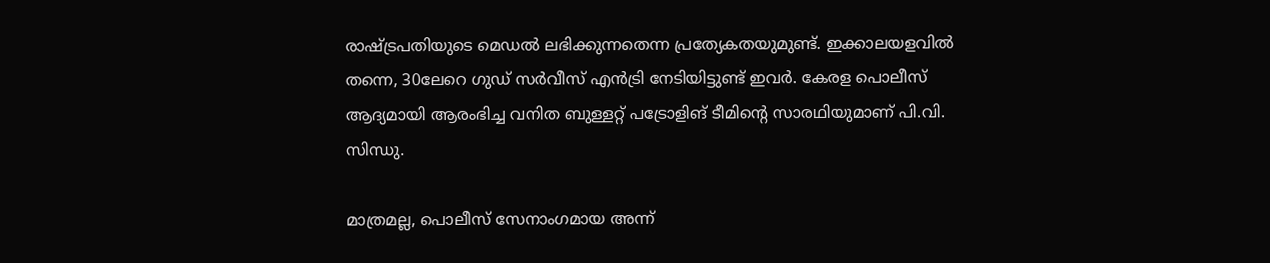രാഷ്ട്രപതിയുടെ മെഡല്‍ ലഭിക്കുന്നതെന്ന പ്രത്യേകതയുമുണ്ട്. ഇക്കാലയളവില്‍ തന്നെ, 30ലേറെ ഗുഡ് സര്‍വീസ് എന്‍ട്രി നേടിയിട്ടുണ്ട് ഇവര്‍. കേരള പൊലീസ് ആദ്യമായി ആരംഭിച്ച വനിത ബുള്ളറ്റ് പട്രോളിങ് ടീമിന്റെ സാരഥിയുമാണ് പി.വി. സിന്ധു.

മാത്രമല്ല, പൊലീസ് സേനാംഗമായ അന്ന്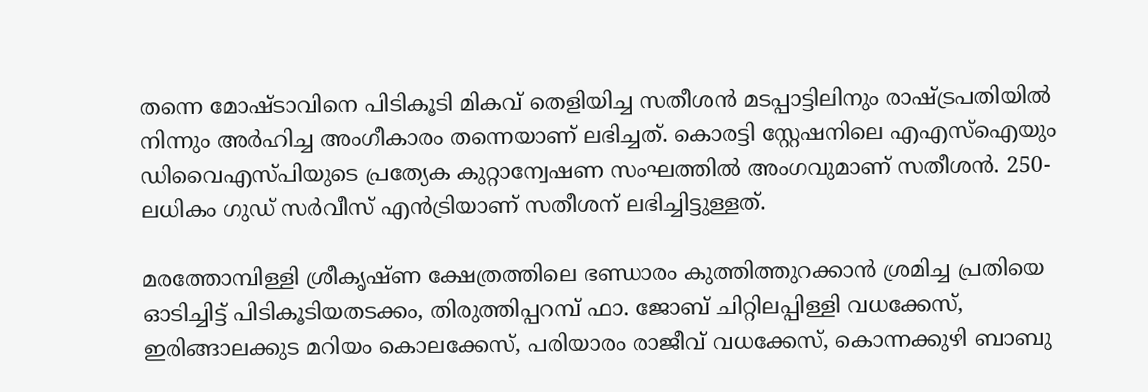തന്നെ മോഷ്ടാവിനെ പിടികൂടി മികവ് തെളിയിച്ച സതീശന്‍ മടപ്പാട്ടിലിനും രാഷ്ട്രപതിയില്‍ നിന്നും അര്‍ഹിച്ച അംഗീകാരം തന്നെയാണ് ലഭിച്ചത്. കൊരട്ടി സ്റ്റേഷനിലെ എഎസ്‌ഐയും ഡിവൈഎസ്പിയുടെ പ്രത്യേക കുറ്റാന്വേഷണ സംഘത്തില്‍ അംഗവുമാണ് സതീശന്‍. 250-ലധികം ഗുഡ് സര്‍വീസ് എന്‍ട്രിയാണ് സതീശന് ലഭിച്ചിട്ടുള്ളത്.

മരത്തോമ്പിള്ളി ശ്രീകൃഷ്ണ ക്ഷേത്രത്തിലെ ഭണ്ഡാരം കുത്തിത്തുറക്കാന്‍ ശ്രമിച്ച പ്രതിയെ ഓടിച്ചിട്ട് പിടികൂടിയതടക്കം, തിരുത്തിപ്പറമ്പ് ഫാ. ജോബ് ചിറ്റിലപ്പിള്ളി വധക്കേസ്, ഇരിങ്ങാലക്കുട മറിയം കൊലക്കേസ്, പരിയാരം രാജീവ് വധക്കേസ്, കൊന്നക്കുഴി ബാബു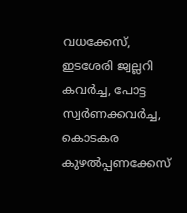വധക്കേസ്, ഇടശേരി ജ്വല്ലറി കവര്‍ച്ച, പോട്ട സ്വര്‍ണക്കവര്‍ച്ച, കൊടകര കുഴല്‍പ്പണക്കേസ്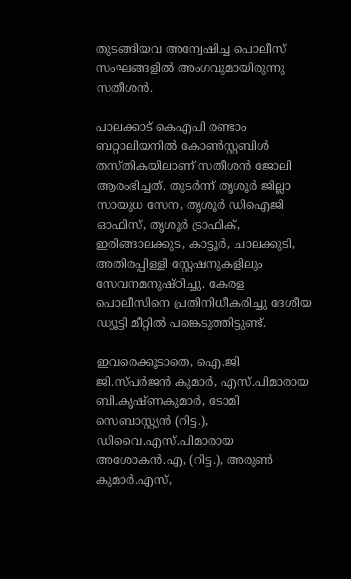തുടങ്ങിയവ അന്വേഷിച്ച പൊലീസ് സംഘങ്ങളില്‍ അംഗവുമായിരുന്നു സതീശന്‍.

പാലക്കാട് കെഎപി രണ്ടാം ബറ്റാലിയനില്‍ കോണ്‍സ്റ്റബിള്‍ തസ്തികയിലാണ് സതീശന്‍ ജോലി ആരംഭിച്ചത്. തുടര്‍ന്ന് തൃശൂര്‍ ജില്ലാ സായുധ സേന, തൃശൂര്‍ ഡിഐജി ഓഫിസ്, തൃശൂര്‍ ട്രാഫിക്, ഇരിങ്ങാലക്കുട, കാട്ടൂര്‍, ചാലക്കുടി, അതിരപ്പിള്ളി സ്റ്റേഷനുകളിലും സേവനമനുഷ്ഠിച്ചു. കേരള പൊലീസിനെ പ്രതിനിധീകരിച്ചു ദേശീയ ഡ്യൂട്ടി മീറ്റില്‍ പങ്കെടുത്തിട്ടുണ്ട്.

ഇവരെക്കൂടാതെ, ഐ.ജി ജി.സ്പര്‍ജന്‍ കുമാര്‍, എസ്.പിമാരായ ബി.കൃഷ്ണകുമാര്‍, ടോമി സെബാസ്റ്റ്യന്‍ (റിട്ട.), ഡിവൈ.എസ്.പിമാരായ അശോകന്‍.എ, (റിട്ട.), അരുണ്‍ കുമാര്‍.എസ്,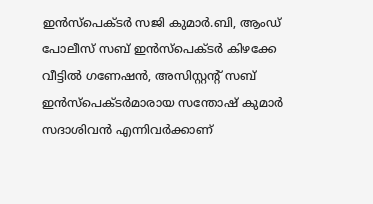ഇന്‍സ്പെക്ടര്‍ സജി കുമാര്‍.ബി, ആംഡ് പോലീസ് സബ് ഇന്‍സ്പെക്ടര്‍ കിഴക്കേ വീട്ടില്‍ ഗണേഷന്‍, അസിസ്റ്റന്റ് സബ് ഇന്‍സ്പെക്ടര്‍മാരായ സന്തോഷ് കുമാര്‍ സദാശിവന്‍ എന്നിവര്‍ക്കാണ്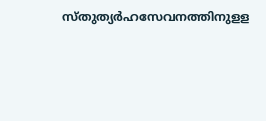സ്തുത്യര്‍ഹസേവനത്തിനുളള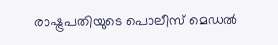രാഷ്ട്രപതിയുടെ പൊലീസ് മെഡല്‍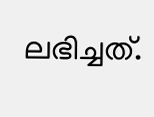ലഭിച്ചത്.